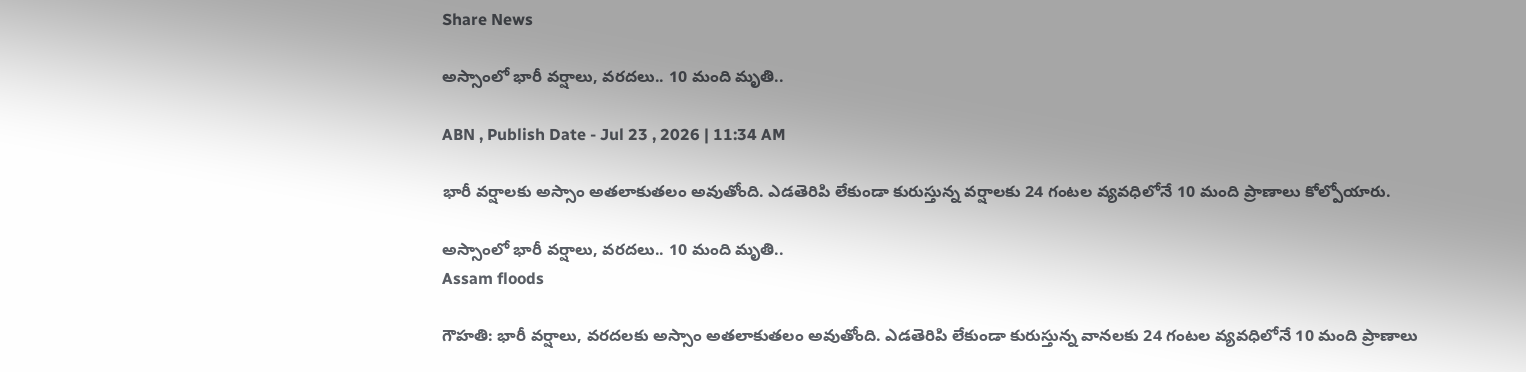Share News

అస్సాంలో భారీ వర్షాలు, వరదలు.. 10 మంది మృతి..

ABN , Publish Date - Jul 23 , 2026 | 11:34 AM

భారీ వర్షాలకు అస్సాం అతలాకుతలం అవుతోంది. ఎడతెరిపి లేకుండా కురుస్తున్న వర్షాలకు 24 గంటల వ్యవధిలోనే 10 మంది ప్రాణాలు కోల్పోయారు.

అస్సాంలో భారీ వర్షాలు, వరదలు.. 10 మంది మృతి..
Assam floods

గౌహతి: భారీ వర్షాలు, వరదలకు అస్సాం అతలాకుతలం అవుతోంది. ఎడతెరిపి లేకుండా కురుస్తున్న వానలకు 24 గంటల వ్యవధిలోనే 10 మంది ప్రాణాలు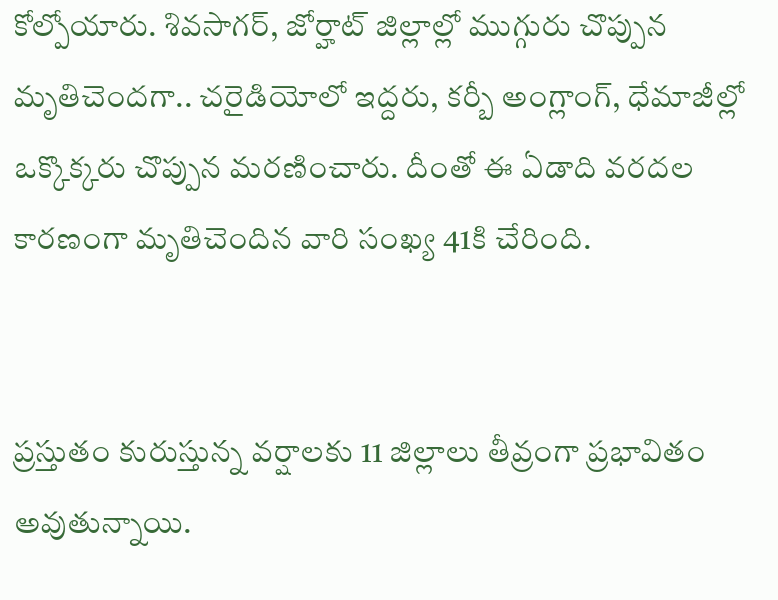కోల్పోయారు. శివసాగర్, జోర్హాట్ జిల్లాల్లో ముగ్గురు చొప్పున మృతిచెందగా.. చరైడియోలో ఇద్దరు, కర్బీ అంగ్లాంగ్, ధేమాజీల్లో ఒక్కొక్కరు చొప్పున మరణించారు. దీంతో ఈ ఏడాది వరదల కారణంగా మృతిచెందిన వారి సంఖ్య 41కి చేరింది.


ప్రస్తుతం కురుస్తున్న వర్షాలకు 11 జిల్లాలు తీవ్రంగా ప్రభావితం అవుతున్నాయి.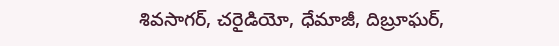శివసాగర్, చరైడియో, ధేమాజీ, దిబ్రూఘర్,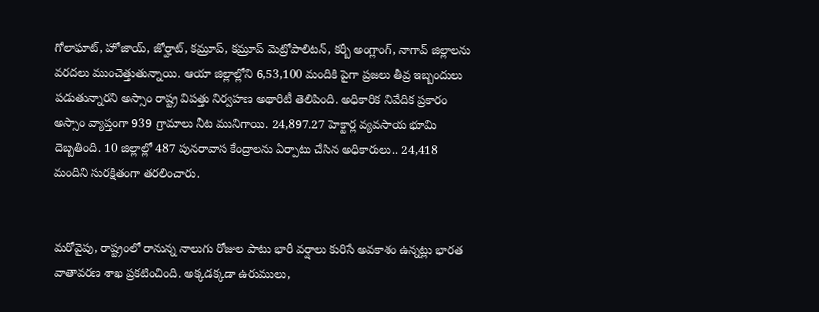గోలాఘాట్, హోజాయ్, జోర్హాట్, కమ్రూప్, కమ్రూప్ మెట్రోపాలిటన్, కర్బీ అంగ్లాంగ్, నాగావ్ జిల్లాలను వరదలు ముంచెత్తుతున్నాయి. ఆయా జిల్లాల్లోని 6,53,100 మందికి పైగా ప్రజలు తీవ్ర ఇబ్బందులు పడుతున్నారని అస్సాం రాష్ట్ర విపత్తు నిర్వహణ అథారిటీ తెలిపింది. అధికారిక నివేదిక ప్రకారం అస్సాం వ్యాప్తంగా 939 గ్రామాలు నీట మునిగాయి. 24,897.27 హెక్టార్ల వ్యవసాయ భూమి దెబ్బతింది. 10 జిల్లాల్లో 487 పునరావాస కేంద్రాలను ఏర్పాటు చేసిన అధికారులు.. 24,418 మందిని సురక్షితంగా తరలించారు.


మరోవైపు, రాష్ట్రంలో రానున్న నాలుగు రోజుల పాటు భారీ వర్షాలు కురిసే అవకాశం ఉన్నట్లు భారత వాతావరణ శాఖ ప్రకటించింది. అక్కడక్కడా ఉరుములు,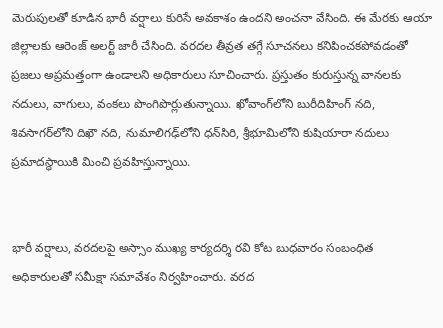మెరుపులతో కూడిన భారీ వర్షాలు కురిసే అవకాశం ఉందని అంచనా వేసింది. ఈ మేరకు ఆయా జిల్లాలకు ఆరెంజ్ అలర్ట్ జారీ చేసింది. వరదల తీవ్రత తగ్గే సూచనలు కనిపించకపోవడంతో ప్రజలు అప్రమత్తంగా ఉండాలని అధికారులు సూచించారు. ప్రస్తుతం కురుస్తున్న వానలకు నదులు, వాగులు, వంకలు పొంగిపొర్లుతున్నాయి. ఖోవాంగ్‌లోని బురీదిహింగ్ నది, శివసాగర్‌లోని దిఖౌ నది, నుమాలిగఢ్‌లోని ధన్‌సిరి, శ్రీభూమిలోని కుషియారా నదులు ప్రమాదస్థాయికి మించి ప్రవహిస్తున్నాయి.


భారీ వర్షాలు, వరదలపై అస్సాం ముఖ్య కార్యదర్శి రవి కోట బుధవారం సంబంధిత అధికారులతో సమీక్షా సమావేశం నిర్వహించారు. వరద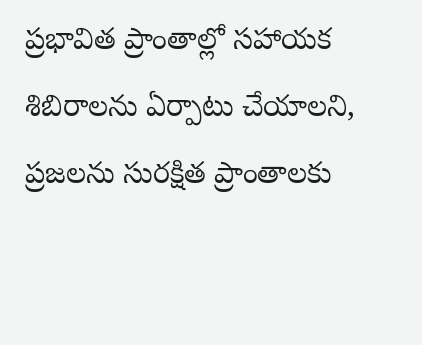ప్రభావిత ప్రాంతాల్లో సహాయక శిబిరాలను ఏర్పాటు చేయాలని, ప్రజలను సురక్షిత ప్రాంతాలకు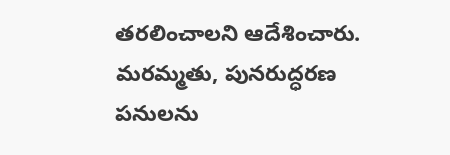తరలించాలని ఆదేశించారు. మరమ్మతు, పునరుద్ధరణ పనులను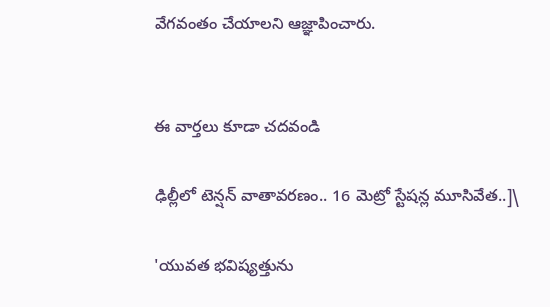వేగవంతం చేయాలని ఆజ్ఞాపించారు.


ఈ వార్తలు కూడా చదవండి

ఢిల్లీలో టెన్షన్ వాతావరణం.. 16 మెట్రో స్టేషన్ల మూసివేత..]\

'యువత భవిష్యత్తును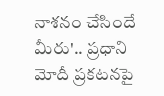నాశనం చేసిందే మీరు'.. ప్రధాని మోదీ ప్రకటనపై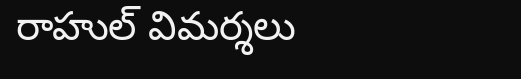రాహుల్ విమర్శలు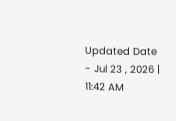Updated Date - Jul 23 , 2026 | 11:42 AM